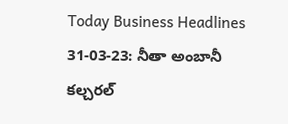Today Business Headlines 31-03-23: నీతా అంబానీ కల్చరల్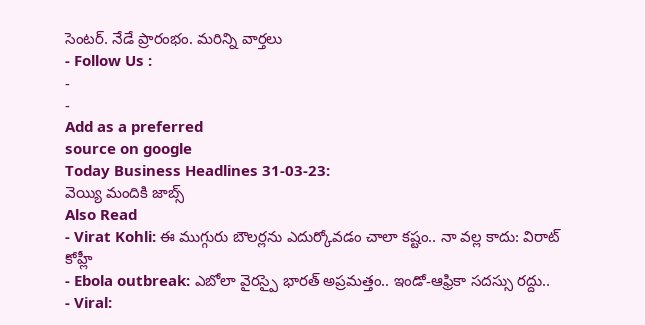సెంటర్. నేడే ప్రారంభం. మరిన్ని వార్తలు
- Follow Us :
-
-
Add as a preferred
source on google
Today Business Headlines 31-03-23:
వెయ్యి మందికి జాబ్స్
Also Read
- Virat Kohli: ఈ ముగ్గురు బౌలర్లను ఎదుర్కోవడం చాలా కష్టం.. నా వల్ల కాదు: విరాట్ కోహ్లీ
- Ebola outbreak: ఎబోలా వైరస్పై భారత్ అప్రమత్తం.. ఇండో-ఆఫ్రికా సదస్సు రద్దు..
- Viral: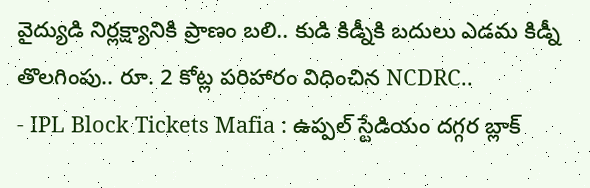వైద్యుడి నిర్లక్ష్యానికి ప్రాణం బలి.. కుడి కిడ్నీకి బదులు ఎడమ కిడ్నీ తొలగింపు.. రూ. 2 కోట్ల పరిహారం విధించిన NCDRC..
- IPL Block Tickets Mafia : ఉప్పల్ స్టేడియం దగ్గర బ్లాక్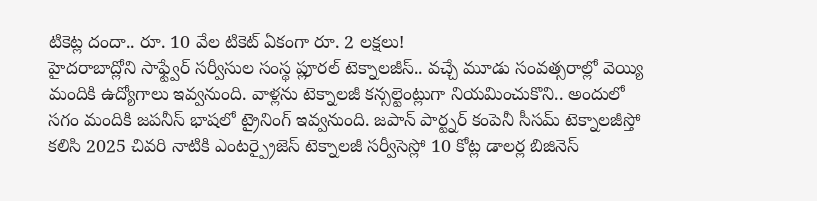టికెట్ల దందా.. రూ. 10 వేల టికెట్ ఏకంగా రూ. 2 లక్షలు!
హైదరాబాద్లోని సాఫ్ట్వేర్ సర్వీసుల సంస్థ ప్లూరల్ టెక్నాలజీస్.. వచ్చే మూడు సంవత్సరాల్లో వెయ్యి మందికి ఉద్యోగాలు ఇవ్వనుంది. వాళ్లను టెక్నాలజీ కన్సల్టెంట్లుగా నియమించుకొని.. అందులో సగం మందికి జపనీస్ భాషలో ట్రైనింగ్ ఇవ్వనుంది. జపాన్ పార్ట్నర్ కంపెనీ సీసమ్ టెక్నాలజీస్తో కలిసి 2025 చివరి నాటికి ఎంటర్ప్రైజెస్ టెక్నాలజీ సర్వీసెస్లో 10 కోట్ల డాలర్ల బిజినెస్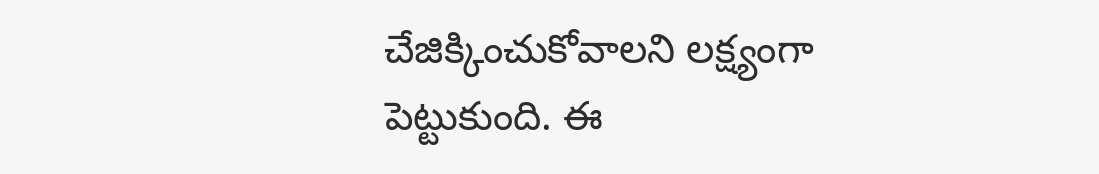చేజిక్కించుకోవాలని లక్ష్యంగా పెట్టుకుంది. ఈ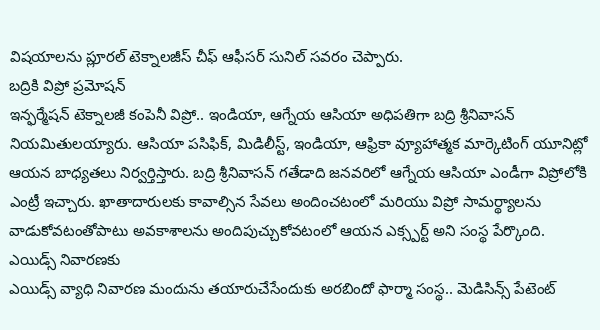విషయాలను ప్లూరల్ టెక్నాలజీస్ చీఫ్ ఆఫీసర్ సునిల్ సవరం చెప్పారు.
బద్రికి విప్రో ప్రమోషన్
ఇన్ఫర్మేషన్ టెక్నాలజీ కంపెనీ విప్రో.. ఇండియా, ఆగ్నేయ ఆసియా అధిపతిగా బద్రి శ్రీనివాసన్ నియమితులయ్యారు. ఆసియా పసిఫిక్, మిడిలీస్ట్, ఇండియా, ఆఫ్రికా వ్యూహాత్మక మార్కెటింగ్ యూనిట్లో ఆయన బాధ్యతలు నిర్వర్తిస్తారు. బద్రి శ్రీనివాసన్ గతేడాది జనవరిలో ఆగ్నేయ ఆసియా ఎండీగా విప్రోలోకి ఎంట్రీ ఇచ్చారు. ఖాతాదారులకు కావాల్సిన సేవలు అందించటంలో మరియు విప్రో సామర్థ్యాలను వాడుకోవటంతోపాటు అవకాశాలను అందిపుచ్చుకోవటంలో ఆయన ఎక్స్పర్ట్ అని సంస్థ పేర్కొంది.
ఎయిడ్స్ నివారణకు
ఎయిడ్స్ వ్యాధి నివారణ మందును తయారుచేసేందుకు అరబిందో ఫార్మా సంస్థ.. మెడిసిన్స్ పేటెంట్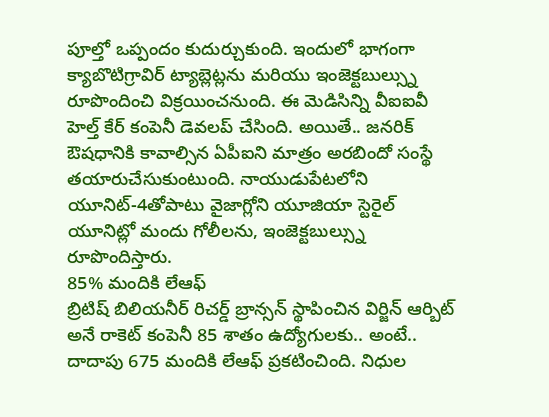పూల్తో ఒప్పందం కుదుర్చుకుంది. ఇందులో భాగంగా క్యాబొటిగ్రావిర్ ట్యాబ్లెట్లను మరియు ఇంజెక్టబుల్స్ను రూపొందించి విక్రయించనుంది. ఈ మెడిసిన్ని వీఐఐవీ హెల్త్ కేర్ కంపెనీ డెవలప్ చేసింది. అయితే.. జనరిక్ ఔషధానికి కావాల్సిన ఏపీఐని మాత్రం అరబిందో సంస్థే తయారుచేసుకుంటుంది. నాయుడుపేటలోని యూనిట్-4తోపాటు వైజాగ్లోని యూజియా స్టెరైల్ యూనిట్లో మందు గోలీలను, ఇంజెక్టబుల్స్ను రూపొందిస్తారు.
85% మందికి లేఆఫ్
బ్రిటిష్ బిలియనీర్ రిచర్డ్ బ్రాన్సన్ స్థాపించిన విర్జిన్ ఆర్బిట్ అనే రాకెట్ కంపెనీ 85 శాతం ఉద్యోగులకు.. అంటే.. దాదాపు 675 మందికి లేఆఫ్ ప్రకటించింది. నిధుల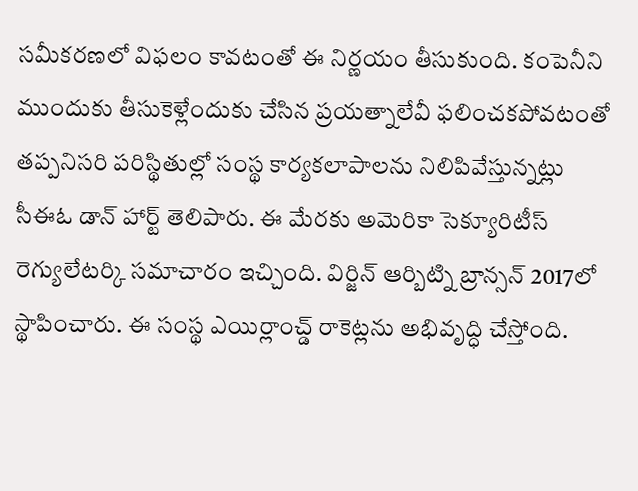సమీకరణలో విఫలం కావటంతో ఈ నిర్ణయం తీసుకుంది. కంపెనీని ముందుకు తీసుకెళ్లేందుకు చేసిన ప్రయత్నాలేవీ ఫలించకపోవటంతో తప్పనిసరి పరిస్థితుల్లో సంస్థ కార్యకలాపాలను నిలిపివేస్తున్నట్లు సీఈఓ డాన్ హార్ట్ తెలిపారు. ఈ మేరకు అమెరికా సెక్యూరిటీస్ రెగ్యులేటర్కి సమాచారం ఇచ్చింది. విర్జిన్ ఆర్బిట్ని బ్రాన్సన్ 2017లో స్థాపించారు. ఈ సంస్థ ఎయిర్లాంచ్డ్ రాకెట్లను అభివృద్ధి చేస్తోంది.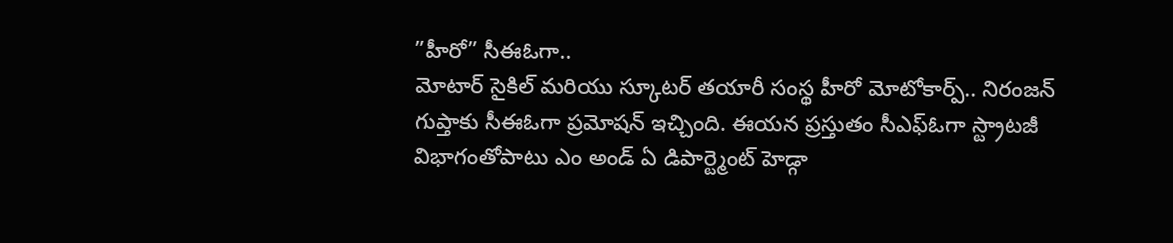”హీరో” సీఈఓగా..
మోటార్ సైకిల్ మరియు స్కూటర్ తయారీ సంస్థ హీరో మోటోకార్ప్.. నిరంజన్ గుప్తాకు సీఈఓగా ప్రమోషన్ ఇచ్చింది. ఈయన ప్రస్తుతం సీఎఫ్ఓగా స్ట్రాటజీ విభాగంతోపాటు ఎం అండ్ ఏ డిపార్ట్మెంట్ హెడ్గా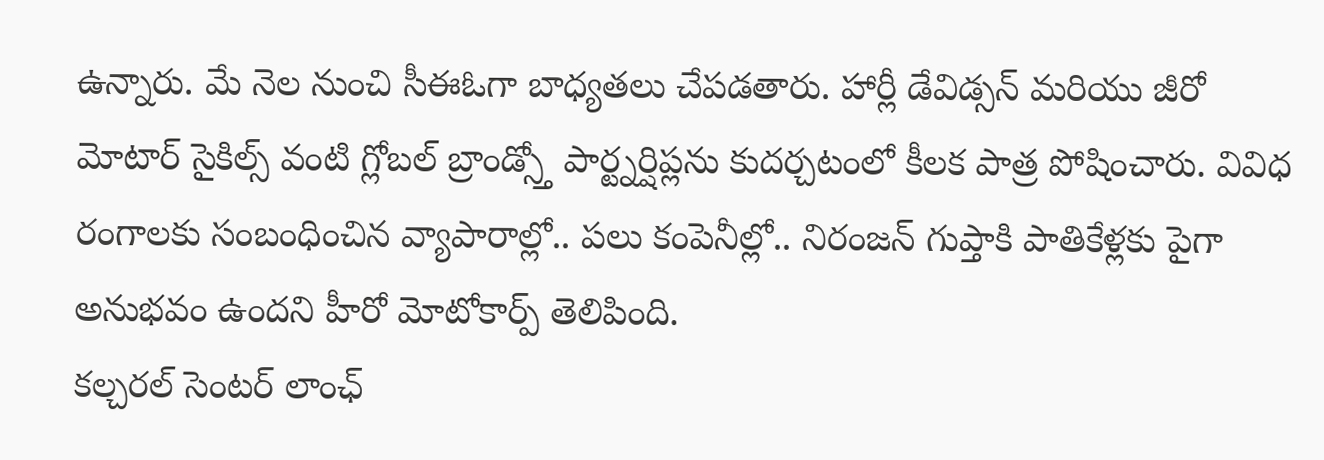ఉన్నారు. మే నెల నుంచి సీఈఓగా బాధ్యతలు చేపడతారు. హార్లీ డేవిడ్సన్ మరియు జీరో మోటార్ సైకిల్స్ వంటి గ్లోబల్ బ్రాండ్స్తో పార్ట్నర్షిప్లను కుదర్చటంలో కీలక పాత్ర పోషించారు. వివిధ రంగాలకు సంబంధించిన వ్యాపారాల్లో.. పలు కంపెనీల్లో.. నిరంజన్ గుప్తాకి పాతికేళ్లకు పైగా అనుభవం ఉందని హీరో మోటోకార్ప్ తెలిపింది.
కల్చరల్ సెంటర్ లాంఛ్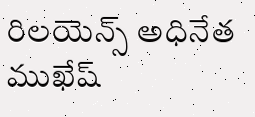రిలయెన్స్ అధినేత ముఖేష్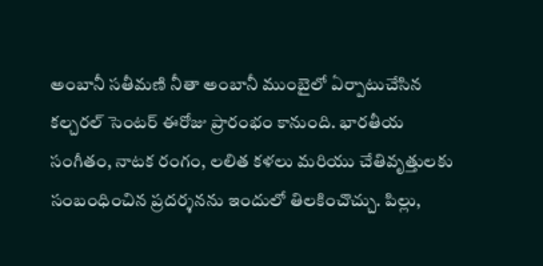అంబానీ సతీమణి నీతా అంబానీ ముంబైలో ఏర్పాటుచేసిన కల్చరల్ సెంటర్ ఈరోజు ప్రారంభం కానుంది. భారతీయ సంగీతం, నాటక రంగం, లలిత కళలు మరియు చేతివృత్తులకు సంబంధించిన ప్రదర్శనను ఇందులో తిలకించొచ్చు. పిల్లు,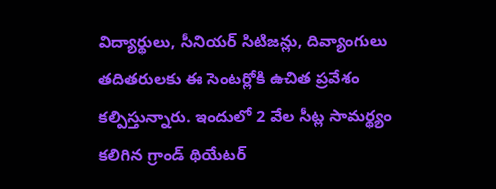విద్యార్థులు, సీనియర్ సిటిజన్లు, దివ్యాంగులు తదితరులకు ఈ సెంటర్లోకి ఉచిత ప్రవేశం కల్పిస్తున్నారు. ఇందులో 2 వేల సీట్ల సామర్థ్యం కలిగిన గ్రాండ్ థియేటర్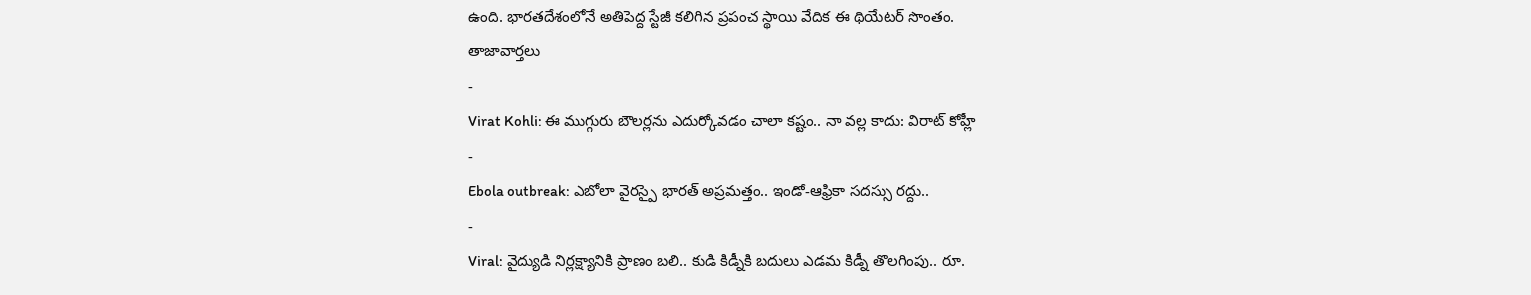ఉంది. భారతదేశంలోనే అతిపెద్ద స్టేజీ కలిగిన ప్రపంచ స్థాయి వేదిక ఈ థియేటర్ సొంతం.
తాజావార్తలు
-
Virat Kohli: ఈ ముగ్గురు బౌలర్లను ఎదుర్కోవడం చాలా కష్టం.. నా వల్ల కాదు: విరాట్ కోహ్లీ
-
Ebola outbreak: ఎబోలా వైరస్పై భారత్ అప్రమత్తం.. ఇండో-ఆఫ్రికా సదస్సు రద్దు..
-
Viral: వైద్యుడి నిర్లక్ష్యానికి ప్రాణం బలి.. కుడి కిడ్నీకి బదులు ఎడమ కిడ్నీ తొలగింపు.. రూ.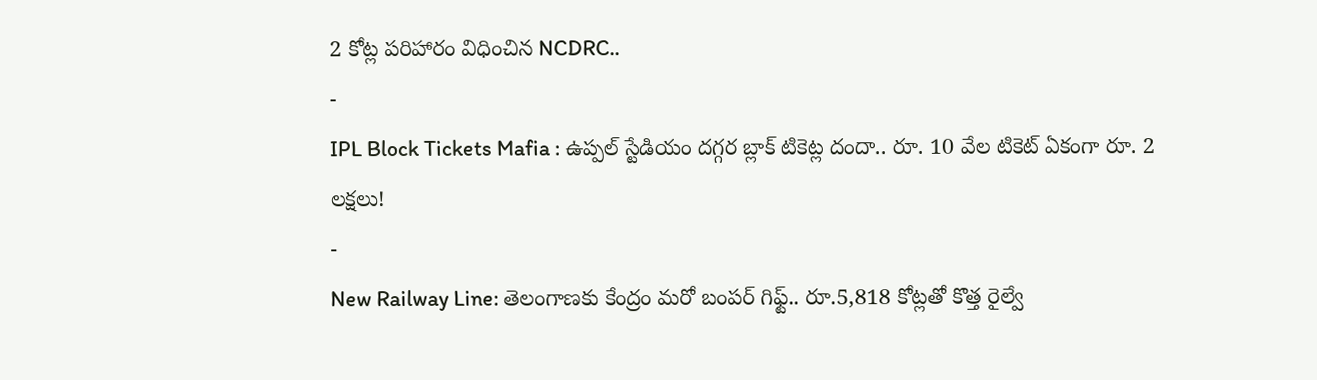2 కోట్ల పరిహారం విధించిన NCDRC..
-
IPL Block Tickets Mafia : ఉప్పల్ స్టేడియం దగ్గర బ్లాక్ టికెట్ల దందా.. రూ. 10 వేల టికెట్ ఏకంగా రూ. 2 లక్షలు!
-
New Railway Line: తెలంగాణకు కేంద్రం మరో బంపర్ గిఫ్ట్.. రూ.5,818 కోట్లతో కొత్త రైల్వే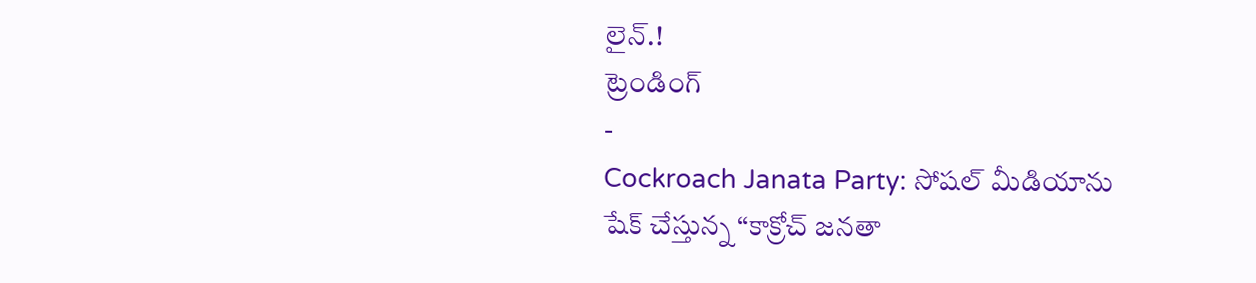లైన్.!
ట్రెండింగ్
-
Cockroach Janata Party: సోషల్ మీడియాను షేక్ చేస్తున్న “కాక్రోచ్ జనతా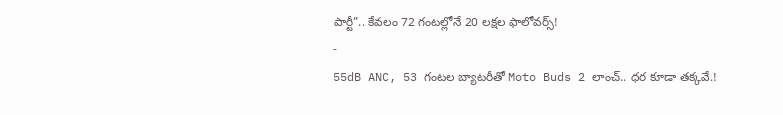పార్టీ”.. కేవలం 72 గంటల్లోనే 20 లక్షల ఫాలోవర్స్!
-
55dB ANC, 53 గంటల బ్యాటరీతో Moto Buds 2 లాంచ్.. ధర కూడా తక్కవే.!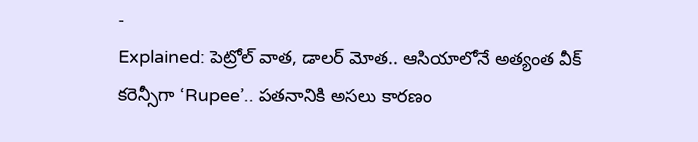-
Explained: పెట్రోల్ వాత, డాలర్ మోత.. ఆసియాలోనే అత్యంత వీక్ కరెన్సీగా ‘Rupee’.. పతనానికి అసలు కారణం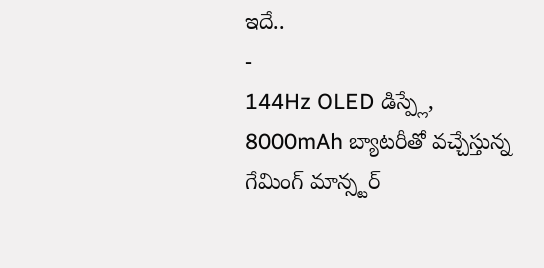ఇదే..
-
144Hz OLED డిస్ప్లే, 8000mAh బ్యాటరీతో వచ్చేస్తున్న గేమింగ్ మాన్స్టర్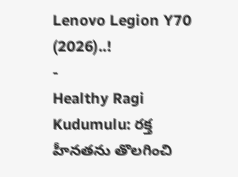Lenovo Legion Y70 (2026)..!
-
Healthy Ragi Kudumulu: రక్త హీనతను తొలగించి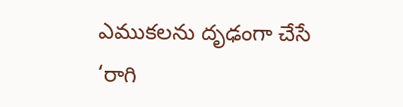ఎముకలను దృఢంగా చేసే ‘రాగి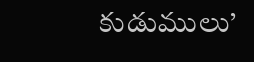కుడుములు’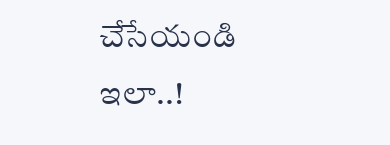చేసేయండి ఇలా..!